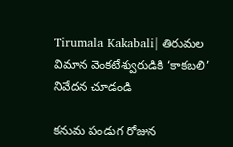Tirumala Kakabali| తిరుమల విమాన వెంకటేశ్వురుడికి ‘కాకబలి’ నివేదన చూడండి

కనుమ పండుగ రోజున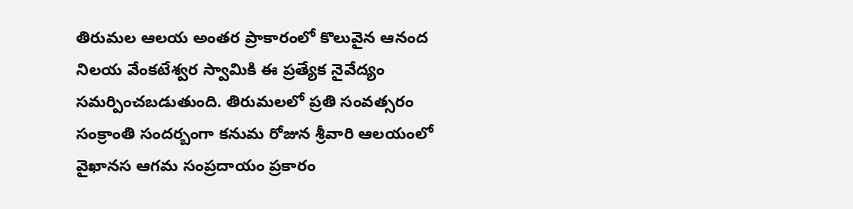తిరుమల ఆలయ అంతర ప్రాకారంలో కొలువైన ఆనంద నిలయ వేంకటేశ్వర స్వామికి ఈ ప్రత్యేక నైవేద్యం సమర్పించబడుతుంది. తిరుమలలో ప్రతి సంవత్సరం సంక్రాంతి సందర్బంగా కనుమ రోజున శ్రీవారి ఆలయంలో వైఖానస ఆగమ సంప్రదాయం ప్రకారం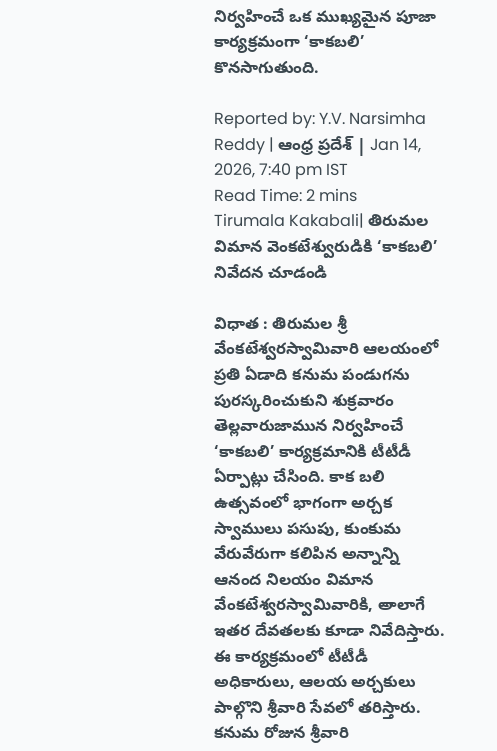నిర్వహించే ఒక ముఖ్యమైన పూజా కార్యక్రమంగా ‘కాకబలి’ కొనసాగుతుంది.

Reported by: Y.V. Narsimha Reddy | ఆంధ్ర ప్రదేశ్ | Jan 14, 2026, 7:40 pm IST
Read Time: 2 mins
Tirumala Kakabali| తిరుమల విమాన వెంకటేశ్వురుడికి ‘కాకబలి’ నివేదన చూడండి

విధాత : తిరుమల శ్రీ వేంకటేశ్వరస్వామివారి ఆలయంలో ప్రతి ఏడాది కనుమ పండుగను పురస్కరించుకుని శుక్రవారం తెల్లవారుజామున నిర్వహించే ‘కాకబలి’ కార్యక్రమానికి టీటీడీ ఏర్పాట్లు చేసింది. కాక బలి ఉత్సవంలో భాగంగా అర్చక స్వాములు పసుపు, కుంకుమ వేరువేరుగా కలిపిన అన్నాన్ని ఆనంద నిలయం విమాన వేంకటేశ్వరస్వామివారికి, అాలాగే ఇతర దేవతలకు కూడా నివేదిస్తారు. ఈ కార్యక్రమంలో టీటీడీ అధికారులు, ఆలయ అర్చకులు పాల్గొని శ్రీవారి సేవలో తరిస్తారు. కనుమ రోజున శ్రీవారి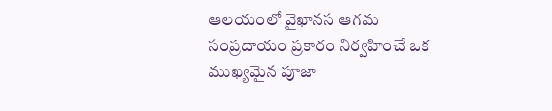ఆలయంలో వైఖానస ఆగమ సంప్రదాయం ప్రకారం నిర్వహించే ఒక ముఖ్యమైన పూజా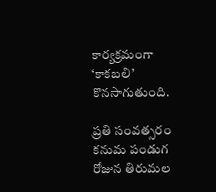కార్యక్రమంగా ‘కాకబలి’ కొనసాగుతుంది.

ప్రతి సంవత్సరం కనుమ పండుగ రోజున తిరుమల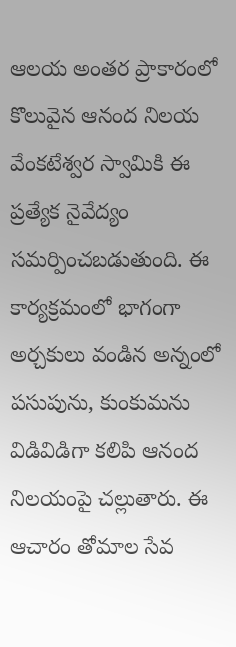ఆలయ అంతర ప్రాకారంలో కొలువైన ఆనంద నిలయ వేంకటేశ్వర స్వామికి ఈ ప్రత్యేక నైవేద్యం సమర్పించబడుతుంది. ఈ కార్యక్రమంలో భాగంగా అర్చకులు వండిన అన్నంలో పసుపును, కుంకుమను విడివిడిగా కలిపి ఆనంద నిలయంపై చల్లుతారు. ఈ ఆచారం తోమాల సేవ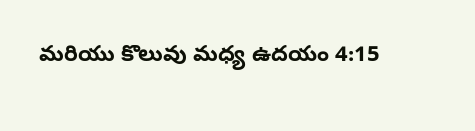మరియు కొలువు మధ్య ఉదయం 4:15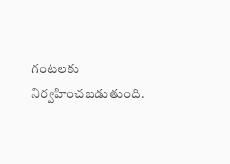గంటలకు నిర్వహించబడుతుంది.